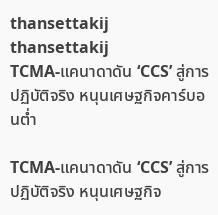thansettakij
thansettakij
TCMA-แคนาดาดัน ‘CCS’ สู่การปฏิบัติจริง หนุนเศษฐกิจคาร์บอนต่ำ

TCMA-แคนาดาดัน ‘CCS’ สู่การปฏิบัติจริง หนุนเศษฐกิจ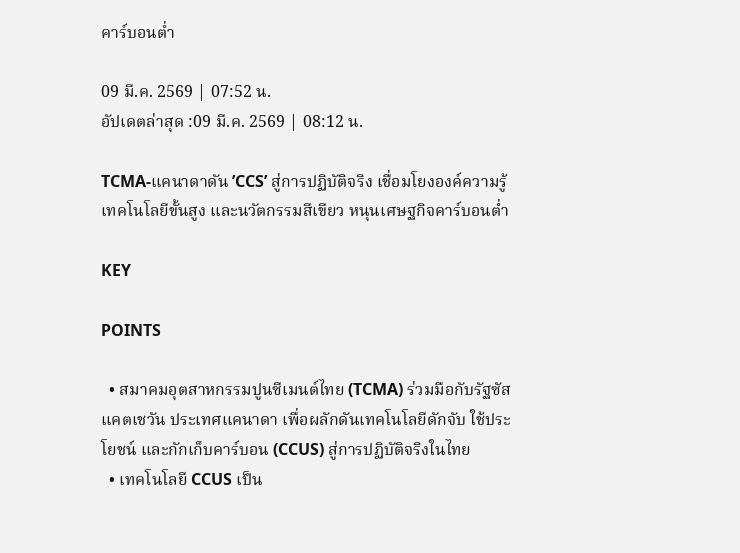คาร์บอนต่ำ

09 มี.ค. 2569 | 07:52 น.
อัปเดตล่าสุด :09 มี.ค. 2569 | 08:12 น.

TCMA-แคนาดาดัน ’CCS’ สู่การปฏิบัติจริง เชื่อมโยงองค์ความรู้ เทคโนโลยีขั้นสูง และนวัตกรรมสีเขียว หนุนเศษฐกิจคาร์บอนต่ำ

KEY

POINTS

  • สมาคมอุตสาหกรรมปูนซีเมนต์ไทย (TCMA) ร่วมมือกับรัฐซัสแคตเชวัน ประเทศแคนาดา เพื่อผลักดันเทคโนโลยีดักจับ ใช้ประโยชน์ และกักเก็บคาร์บอน (CCUS) สู่การปฏิบัติจริงในไทย
  • เทคโนโลยี CCUS เป็น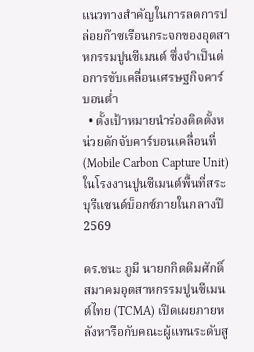แนวทางสำคัญในการลดการปล่อยก๊าซเรือนกระจกของอุตสาหกรรมปูนซีเมนต์ ซึ่งจำเป็นต่อการขับเคลื่อนเศรษฐกิจคาร์บอนต่ำ
  • ตั้งเป้าหมายนำร่องติดตั้งหน่วยดักจับคาร์บอนเคลื่อนที่ (Mobile Carbon Capture Unit) ในโรงงานปูนซีเมนต์พื้นที่สระบุรีแซนด์บ็อกซ์ภายในกลางปี 2569

ดร.ชนะ ภูมี นายกกิตติมศักดิ์ สมาคมอุตสาหกรรมปูนซีเมนต์ไทย (TCMA) เปิดเผยภายหลังหารือกับคณะผู้แทนระดับสู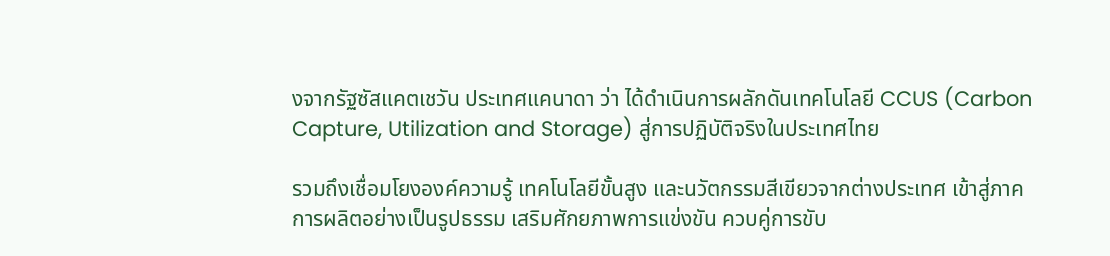งจากรัฐซัสแคตเชวัน ประเทศแคนาดา ว่า ได้ดำเนินการผลักดันเทคโนโลยี CCUS (Carbon Capture, Utilization and Storage) สู่การปฏิบัติจริงในประเทศไทย

รวมถึงเชื่อมโยงองค์ความรู้ เทคโนโลยีขั้นสูง และนวัตกรรมสีเขียวจากต่างประเทศ เข้าสู่ภาคการผลิตอย่างเป็นรูปธรรม เสริมศักยภาพการแข่งขัน ควบคู่การขับ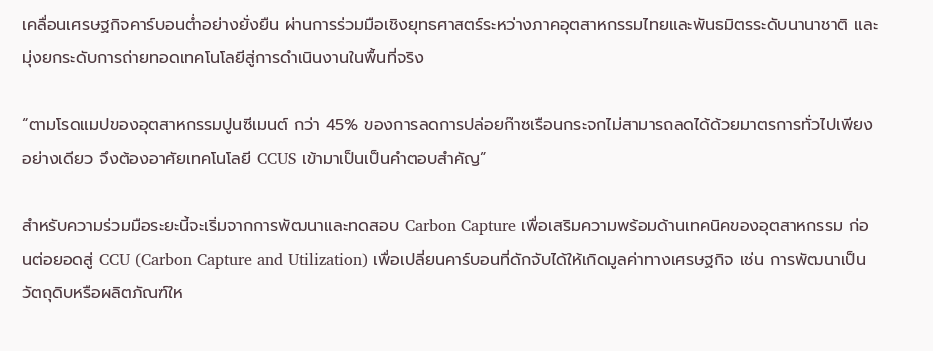เคลื่อนเศรษฐกิจคาร์บอนต่ำอย่างยั่งยืน ผ่านการร่วมมือเชิงยุทธศาสตร์ระหว่างภาคอุตสาหกรรมไทยและพันธมิตรระดับนานาชาติ และมุ่งยกระดับการถ่ายทอดเทคโนโลยีสู่การดำเนินงานในพื้นที่จริง

“ตามโรดแมปของอุตสาหกรรมปูนซีเมนต์ กว่า 45% ของการลดการปล่อยก๊าซเรือนกระจกไม่สามารถลดได้ด้วยมาตรการทั่วไปเพียงอย่างเดียว จึงต้องอาศัยเทคโนโลยี CCUS เข้ามาเป็นเป็นคำตอบสำคัญ”

สำหรับความร่วมมือระยะนี้จะเริ่มจากการพัฒนาและทดสอบ Carbon Capture เพื่อเสริมความพร้อมด้านเทคนิคของอุตสาหกรรม ก่อนต่อยอดสู่ CCU (Carbon Capture and Utilization) เพื่อเปลี่ยนคาร์บอนที่ดักจับได้ให้เกิดมูลค่าทางเศรษฐกิจ เช่น การพัฒนาเป็นวัตถุดิบหรือผลิตภัณฑ์ให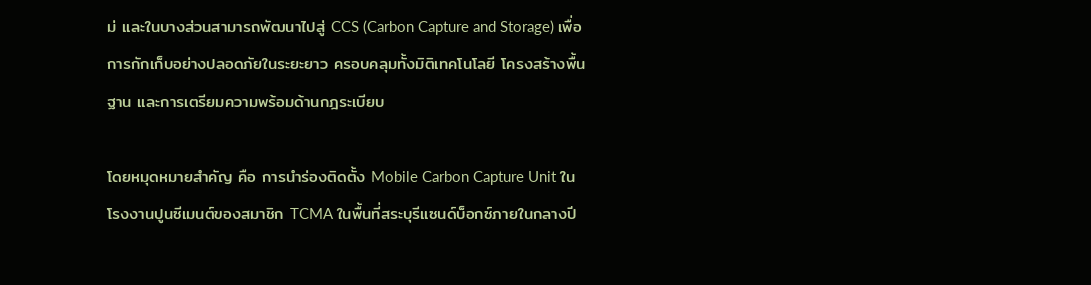ม่ และในบางส่วนสามารถพัฒนาไปสู่ CCS (Carbon Capture and Storage) เพื่อการกักเก็บอย่างปลอดภัยในระยะยาว ครอบคลุมทั้งมิติเทคโนโลยี โครงสร้างพื้นฐาน และการเตรียมความพร้อมด้านกฎระเบียบ

โดยหมุดหมายสำคัญ คือ การนำร่องติดตั้ง Mobile Carbon Capture Unit ในโรงงานปูนซีเมนต์ของสมาชิก TCMA ในพื้นที่สระบุรีแซนด์บ็อกซ์ภายในกลางปี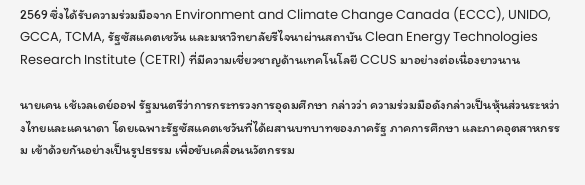2569 ซึ่งได้รับความร่วมมือจาก Environment and Climate Change Canada (ECCC), UNIDO, GCCA, TCMA, รัฐซัสแคตเชวัน และมหาวิทยาลัยรีไจนาผ่านสถาบัน Clean Energy Technologies Research Institute (CETRI) ที่มีความเชี่ยวชาญด้านเทคโนโลยี CCUS มาอย่างต่อเนื่องยาวนาน

นายเคน เช้เวลเดย์ออฟ รัฐมนตรีว่าการกระทรวงการอุดมศึกษา กล่าวว่า ความร่วมมือดังกล่าวเป็นหุ้นส่วนระหว่างไทยและแคนาดา โดยเฉพาะรัฐซัสแคตเชวันที่ได้ผสานบทบาทของภาครัฐ ภาคการศึกษา และภาคอุตสาหกรรม เข้าด้วยกันอย่างเป็นรูปธรรม เพื่อขับเคลื่อนนวัตกรรม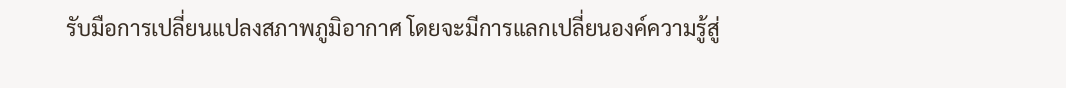รับมือการเปลี่ยนแปลงสภาพภูมิอากาศ โดยจะมีการแลกเปลี่ยนองค์ความรู้สู่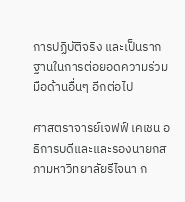การปฏิบัติจริง และเป็นรากฐานในการต่อยอดความร่วมมือด้านอื่นๆ อีกต่อไป

ศาสตราจารย์เจฟฟ์ เคเชน อธิการบดีและและรองนายกสภามหาวิทยาลัยรีไจนา ก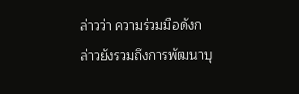ล่าวว่า ความร่วมมือดังกล่าวยังรวมถึงการพัฒนาบุ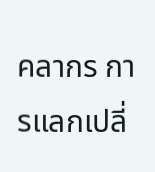คลากร การแลกเปลี่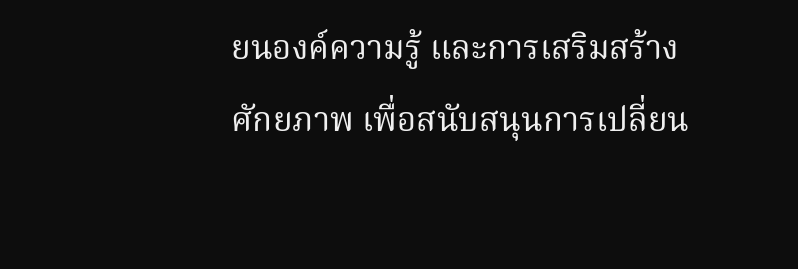ยนองค์ความรู้ และการเสริมสร้างศักยภาพ เพื่อสนับสนุนการเปลี่ยน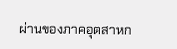ผ่านของภาคอุตสาหก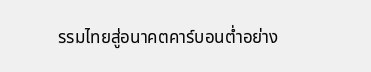รรมไทยสู่อนาคตคาร์บอนต่ำอย่าง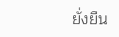ยั่งยืน